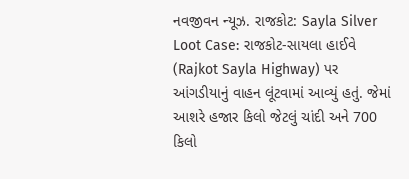નવજીવન ન્યૂઝ. રાજકોટ: Sayla Silver Loot Case: રાજકોટ-સાયલા હાઈવે (Rajkot Sayla Highway) પર આંગડીયાનું વાહન લૂંટવામાં આવ્યું હતું. જેમાં આશરે હજાર કિલો જેટલું ચાંદી અને 700 કિલો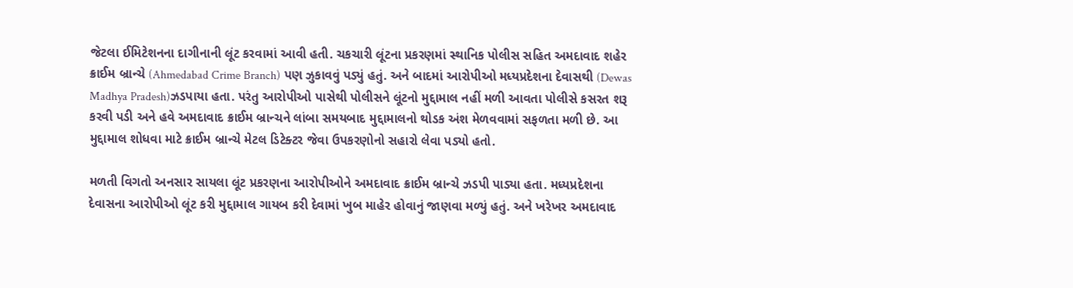જેટલા ઈમિટેશનના દાગીનાની લૂંટ કરવામાં આવી હતી. ચકચારી લૂંટના પ્રકરણમાં સ્થાનિક પોલીસ સહિત અમદાવાદ શહેર ક્રાઈમ બ્રાન્ચે (Ahmedabad Crime Branch) પણ ઝુકાવવું પડ્યું હતું. અને બાદમાં આરોપીઓ મધ્યપ્રદેશના દેવાસથી (Dewas Madhya Pradesh)ઝડપાયા હતા. પરંતુ આરોપીઓ પાસેથી પોલીસને લૂંટનો મુદ્દામાલ નહીં મળી આવતા પોલીસે કસરત શરૂ કરવી પડી અને હવે અમદાવાદ ક્રાઈમ બ્રાન્ચને લાંબા સમયબાદ મુદ્દામાલનો થોડક અંશ મેળવવામાં સફળતા મળી છે. આ મુદ્દામાલ શોધવા માટે ક્રાઈમ બ્રાન્ચે મેટલ ડિટેક્ટર જેવા ઉપકરણોનો સહારો લેવા પડ્યો હતો.

મળતી વિગતો અનસાર સાયલા લૂંટ પ્રકરણના આરોપીઓને અમદાવાદ ક્રાઈમ બ્રાન્ચે ઝડપી પાડ્યા હતા. મધ્યપ્રદેશના દેવાસના આરોપીઓ લૂંટ કરી મુદ્દામાલ ગાયબ કરી દેવામાં ખુબ માહેર હોવાનું જાણવા મળ્યું હતું. અને ખરેખર અમદાવાદ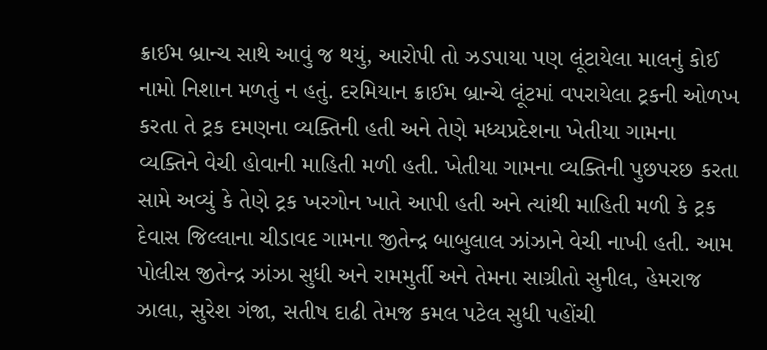ક્રાઈમ બ્રાન્ચ સાથે આવું જ થયું, આરોપી તો ઝડપાયા પણ લૂંટાયેલા માલનું કોઈ નામો નિશાન મળતું ન હતું. દરમિયાન ક્રાઈમ બ્રાન્ચે લૂંટમાં વપરાયેલા ટ્રકની ઓળખ કરતા તે ટ્રક દમણના વ્યક્તિની હતી અને તેણે મધ્યપ્રદેશના ખેતીયા ગામના વ્યક્તિને વેચી હોવાની માહિતી મળી હતી. ખેતીયા ગામના વ્યક્તિની પુછપરછ કરતા સામે અવ્યું કે તેણે ટ્રક ખરગોન ખાતે આપી હતી અને ત્યાંથી માહિતી મળી કે ટ્રક દેવાસ જિલ્લાના ચીડાવદ ગામના જીતેન્દ્ર બાબુલાલ ઝાંઝાને વેચી નાખી હતી. આમ પોલીસ જીતેન્દ્ર ઝાંઝા સુધી અને રામમુર્તી અને તેમના સાગ્રીતો સુનીલ, હેમરાજ ઝાલા, સુરેશ ગંજા, સતીષ દાઢી તેમજ કમલ પટેલ સુધી પહોંચી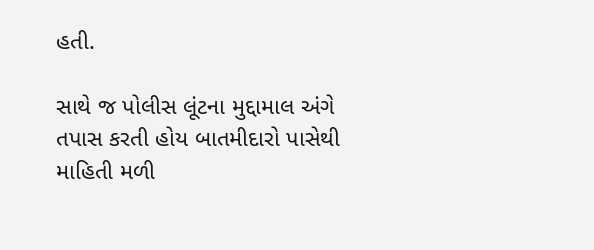હતી.

સાથે જ પોલીસ લૂંટના મુદ્દામાલ અંગે તપાસ કરતી હોય બાતમીદારો પાસેથી માહિતી મળી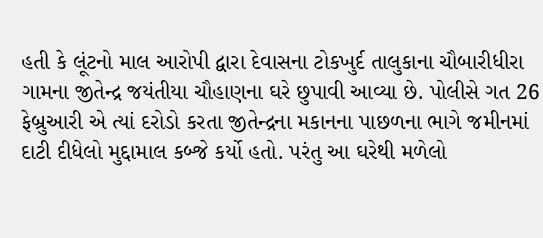હતી કે લૂંટનો માલ આરોપી દ્વારા દેવાસના ટોકખુર્દ તાલુકાના ચૌબારીધીરા ગામના જીતેન્દ્ર જયંતીયા ચૌહાણના ઘરે છુપાવી આવ્યા છે. પોલીસે ગત 26 ફેબ્રુઆરી એ ત્યાં દરોડો કરતા જીતેન્દ્રના મકાનના પાછળના ભાગે જમીનમાં દાટી દીધેલો મુદ્દામાલ કબ્જે કર્યો હતો. પરંતુ આ ઘરેથી મળેલો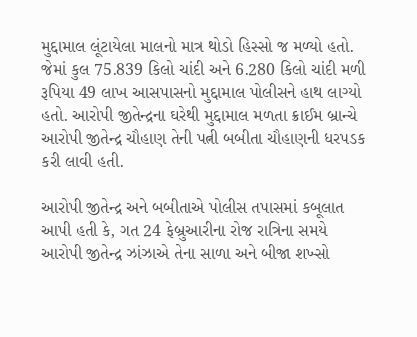મુદ્દામાલ લૂંટાયેલા માલનો માત્ર થોડો હિસ્સો જ મળ્યો હતો. જેમાં કુલ 75.839 કિલો ચાંદી અને 6.280 કિલો ચાંદી મળી રૂપિયા 49 લાખ આસપાસનો મુદ્દામાલ પોલીસને હાથ લાગ્યો હતો. આરોપી જીતેન્દ્રના ઘરેથી મુદ્દામાલ મળતા ક્રાઈમ બ્રાન્ચે આરોપી જીતેન્દ્ર ચૌહાણ તેની પત્ની બબીતા ચૌહાણની ધરપડક કરી લાવી હતી.

આરોપી જીતેન્દ્ર અને બબીતાએ પોલીસ તપાસમાં કબૂલાત આપી હતી કે, ગત 24 ફેબ્રુઆરીના રોજ રાત્રિના સમયે આરોપી જીતેન્દ્ર ઝાંઝાએ તેના સાળા અને બીજા શખ્સો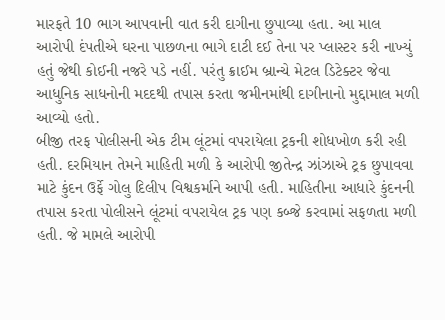મારફતે 10 ભાગ આપવાની વાત કરી દાગીના છુપાવ્યા હતા. આ માલ આરોપી દંપતીએ ઘરના પાછળના ભાગે દાટી દઈ તેના પર પ્લાસ્ટર કરી નાખ્યું હતું જેથી કોઈની નજરે પડે નહીં. પરંતુ ક્રાઈમ બ્રાન્ચે મેટલ ડિટેક્ટર જેવા આધુનિક સાધનોની મદદથી તપાસ કરતા જમીનમાંથી દાગીનાનો મુદ્દામાલ મળી આવ્યો હતો.
બીજી તરફ પોલીસની એક ટીમ લૂંટમાં વપરાયેલા ટ્રકની શોધખોળ કરી રહી હતી. દરમિયાન તેમને માહિતી મળી કે આરોપી જીતેન્દ્ર ઝાંઝાએ ટ્રક છુપાવવા માટે કુંદન ઉર્ફે ગોલુ દિલીપ વિશ્વકર્માને આપી હતી. માહિતીના આધારે કુંદનની તપાસ કરતા પોલીસને લૂંટમાં વપરાયેલ ટ્રક પણ કબ્જે કરવામાં સફળતા મળી હતી. જે મામલે આરોપી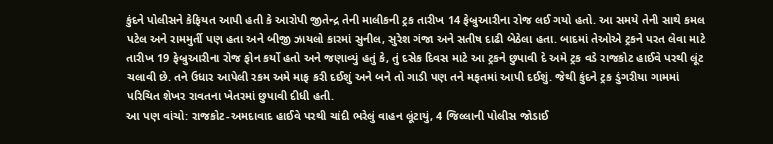કુંદને પોલીસને કેફિયત આપી હતી કે આરોપી જીતેન્દ્ર તેની માલીકની ટ્રક તારીખ 14 ફેબ્રુઆરીના રોજ લઈ ગયો હતો. આ સમયે તેની સાથે કમલ પટેલ અને રામમુર્તી પણ હતા અને બીજી ઝાયલો કારમાં સુનીલ, સુરેશ ગંજા અને સતીષ દાઢી બેઠેલા હતા. બાદમાં તેઓએ ટ્રકને પરત લેવા માટે તારીખ 19 ફેબ્રુઆરીના રોજ ફોન કર્યો હતો અને જણાવ્યું હતું કે, તું દસેક દિવસ માટે આ ટ્રકને છુપાવી દે અમે ટ્રક વડે રાજકોટ હાઈવે પરથી લૂંટ ચલાવી છે. તને ઉધાર આપેલી રકમ અમે માફ કરી દઈશું અને બને તો ગાડી પણ તને મફતમાં આપી દઈશું. જેથી કુંદને ટ્રક ડુંગરીયા ગામમાં પરિચિત શેખર રાવતના ખેતરમાં છુપાવી દીધી હતી.
આ પણ વાંચો: રાજકોટ-અમદાવાદ હાઈવે પરથી ચાંદી ભરેલું વાહન લૂંટાયું, 4 જિલ્લાની પોલીસ જોડાઈ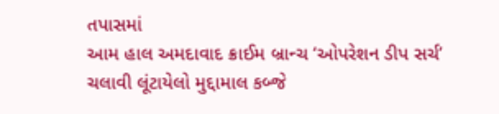તપાસમાં
આમ હાલ અમદાવાદ ક્રાઈમ બ્રાન્ચ ‘ઓપરેશન ડીપ સર્ચ’ ચલાવી લૂંટાયેલો મુદ્દામાલ કબ્જે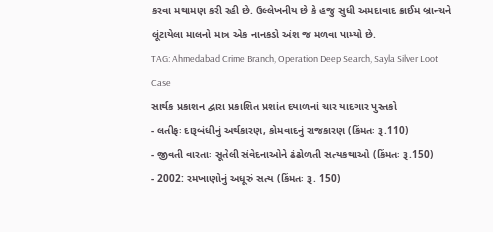કરવા મથામણ કરી રહી છે. ઉલ્લેખનીય છે કે હજુ સુધી અમદાવાદ ક્રાઈમ બ્રાન્ચને લૂંટાયેલા માલનો માત્ર એક નાનકડો અંશ જ મળવા પામ્યો છે.
TAG: Ahmedabad Crime Branch, Operation Deep Search, Sayla Silver Loot Case
સાર્થક પ્રકાશન દ્વારા પ્રકાશિત પ્રશાંત દયાળનાં ચાર યાદગાર પુસ્તકો
- લતીફઃ દારૂબંધીનું અર્થકારણ, કોમવાદનું રાજકારણ (કિંમતઃ રૂ.110)
- જીવતી વારતાઃ સૂતેલી સંવેદનાઓને ઢંઢોળતી સત્યકથાઓ (કિંમતઃ રૂ.150)
- 2002: રમખાણોનું અધૂરું સત્ય (કિંમતઃ રૂ. 150)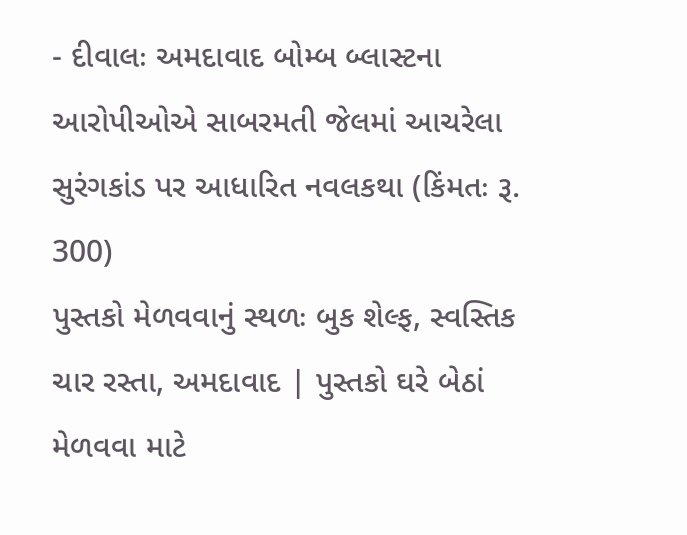- દીવાલઃ અમદાવાદ બોમ્બ બ્લાસ્ટના આરોપીઓએ સાબરમતી જેલમાં આચરેલા સુરંગકાંડ પર આધારિત નવલકથા (કિંમતઃ રૂ. 300)
પુસ્તકો મેળવવાનું સ્થળઃ બુક શેલ્ફ, સ્વસ્તિક ચાર રસ્તા, અમદાવાદ | પુસ્તકો ઘરે બેઠાં મેળવવા માટે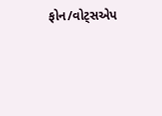ફોન/વોટ્સએપ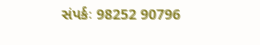સંપર્કઃ 98252 90796